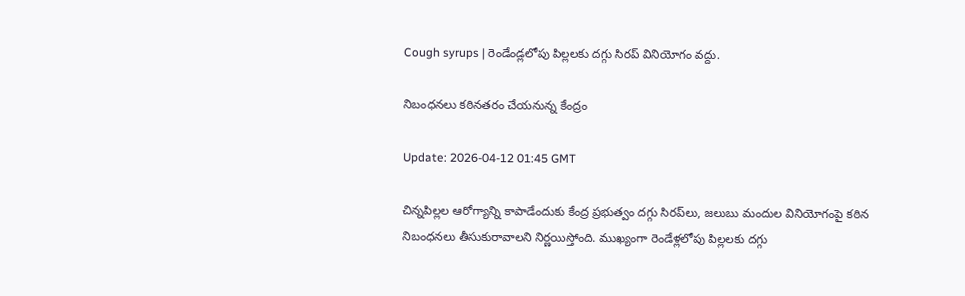Cough syrups | రెండేండ్లలోపు పిల్లలకు దగ్గు సిరప్‌ వినియోగం వద్దు.

నిబంధనలు కఠినతరం చేయనున్న కేంద్రం

Update: 2026-04-12 01:45 GMT

చిన్నపిల్లల ఆరోగ్యాన్ని కాపాడేందుకు కేంద్ర ప్రభుత్వం దగ్గు సిరప్‌లు, జలుబు మందుల వినియోగంపై కఠిన నిబంధనలు తీసుకురావాలని నిర్ణయిస్తోంది. ముఖ్యంగా రెండేళ్లలోపు పిల్లలకు దగ్గు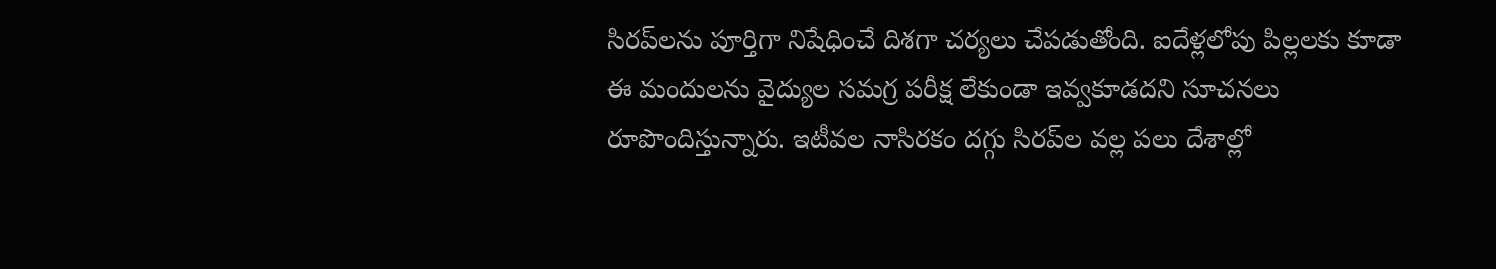సిరప్‌లను పూర్తిగా నిషేధించే దిశగా చర్యలు చేపడుతోంది. ఐదేళ్లలోపు పిల్లలకు కూడా ఈ మందులను వైద్యుల సమగ్ర పరీక్ష లేకుండా ఇవ్వకూడదని సూచనలు రూపొందిస్తున్నారు. ఇటీవల నాసిరకం దగ్గు సిరప్‌ల వల్ల పలు దేశాల్లో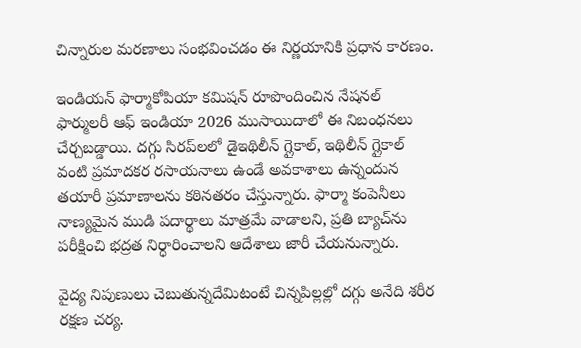చిన్నారుల మరణాలు సంభవించడం ఈ నిర్ణయానికి ప్రధాన కారణం.

ఇండియన్ ఫార్మాకోపియా కమిషన్ రూపొందించిన నేషనల్ ఫార్ములరీ ఆఫ్ ఇండియా 2026 ముసాయిదాలో ఈ నిబంధనలు చేర్చబడ్డాయి. దగ్గు సిరప్‌లలో డైఇథిలీన్ గ్లైకాల్, ఇథిలీన్ గ్లైకాల్ వంటి ప్రమాదకర రసాయనాలు ఉండే అవకాశాలు ఉన్నందున తయారీ ప్రమాణాలను కఠినతరం చేస్తున్నారు. ఫార్మా కంపెనీలు నాణ్యమైన ముడి పదార్థాలు మాత్రమే వాడాలని, ప్రతి బ్యాచ్‌ను పరీక్షించి భద్రత నిర్ధారించాలని ఆదేశాలు జారీ చేయనున్నారు.

వైద్య నిపుణులు చెబుతున్నదేమిటంటే చిన్నపిల్లల్లో దగ్గు అనేది శరీర రక్షణ చర్య.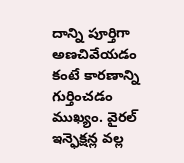దాన్ని పూర్తిగా అణచివేయడం కంటే కారణాన్ని గుర్తించడం ముఖ్యం. వైరల్ ఇన్ఫెక్షన్ల వల్ల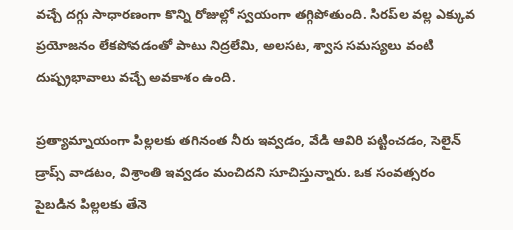వచ్చే దగ్గు సాధారణంగా కొన్ని రోజుల్లో స్వయంగా తగ్గిపోతుంది. సిరప్‌ల వల్ల ఎక్కువ ప్రయోజనం లేకపోవడంతో పాటు నిద్రలేమి, అలసట, శ్వాస సమస్యలు వంటి దుష్ప్రభావాలు వచ్చే అవకాశం ఉంది.

ప్రత్యామ్నాయంగా పిల్లలకు తగినంత నీరు ఇవ్వడం, వేడి ఆవిరి పట్టించడం, సెలైన్ డ్రాప్స్ వాడటం, విశ్రాంతి ఇవ్వడం మంచిదని సూచిస్తున్నారు. ఒక సంవత్సరం పైబడిన పిల్లలకు తేనె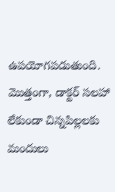ఉపయోగపడుతుంది. మొత్తంగా, డాక్టర్ సలహా లేకుండా చిన్నపిల్లలకు మందులు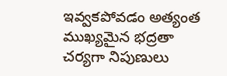ఇవ్వకపోవడం అత్యంత ముఖ్యమైన భద్రతా చర్యగా నిపుణులు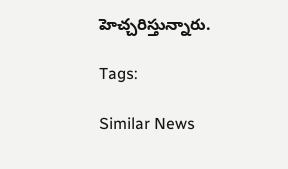హెచ్చరిస్తున్నారు.

Tags:

Similar News